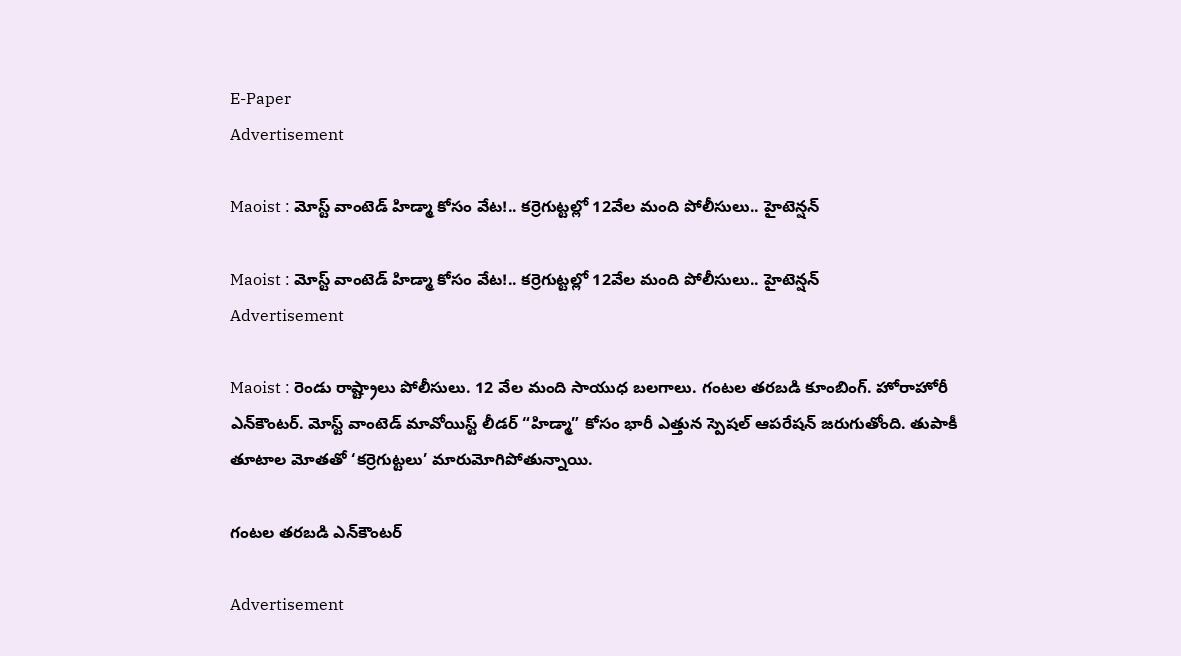E-Paper
Advertisement

Maoist : మోస్ట్ వాంటెడ్ హిడ్మా కోసం వేట!.. కర్రెగుట్టల్లో 12వేల మంది పోలీసులు.. హైటెన్షన్

Maoist : మోస్ట్ వాంటెడ్ హిడ్మా కోసం వేట!.. కర్రెగుట్టల్లో 12వేల మంది పోలీసులు.. హైటెన్షన్
Advertisement

Maoist : రెండు రాష్ట్రాలు పోలీసులు. 12 వేల మంది సాయుధ బలగాలు. గంటల తరబడి కూంబింగ్. హోరాహోరీ ఎన్‌కౌంటర్. మోస్ట్ వాంటెడ్ మావోయిస్ట్ లీడర్ “హిడ్మా” కోసం భారీ ఎత్తున స్పెషల్ ఆపరేషన్ జరుగుతోంది. తుపాకీ తూటాల మోతతో ‘కర్రెగుట్టలు’ మారుమోగిపోతున్నాయి.

గంటల తరబడి ఎన్‌కౌంటర్

Advertisement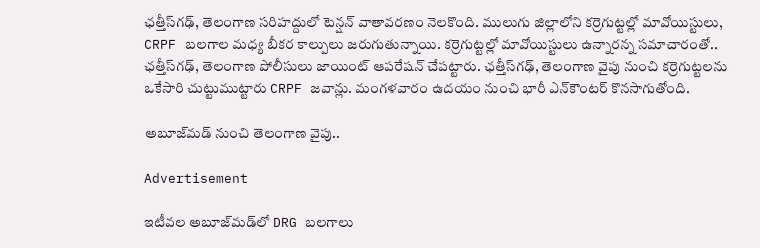ఛత్తీస్‌గఢ్‌, తెలంగాణ సరిహద్దులో టెన్షన్‌ వాతావరణం నెలకొంది. ములుగు జిల్లాలోని కర్రెగుట్టల్లో మావోయిస్టులు, CRPF బలగాల మధ్య బీకర కాల్పులు జరుగుతున్నాయి. కర్రెగుట్టల్లో మావోయిస్టులు ఉన్నారన్న సమాచారంతో.. ఛత్తీస్‌గఢ్‌, తెలంగాణ పోలీసులు జాయింట్ ఆపరేషన్ చేపట్టారు. ఛత్తీస్‌గఢ్, తెలంగాణ వైపు నుంచి కర్రెగుట్టలను ఒకేసారి చుట్టుముట్టారు CRPF జవాన్లు. మంగళవారం ఉదయం నుంచి భారీ ఎన్‌కౌంటర్‌ కొనసాగుతోంది.

అబూజ్‌మడ్ నుంచి తెలంగాణ వైపు..

Advertisement

ఇటీవల అబూజ్‌మడ్‌లో DRG బలగాలు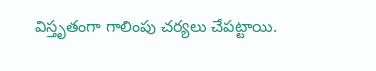విస్తృతంగా గాలింపు చర్యలు చేపట్టాయి.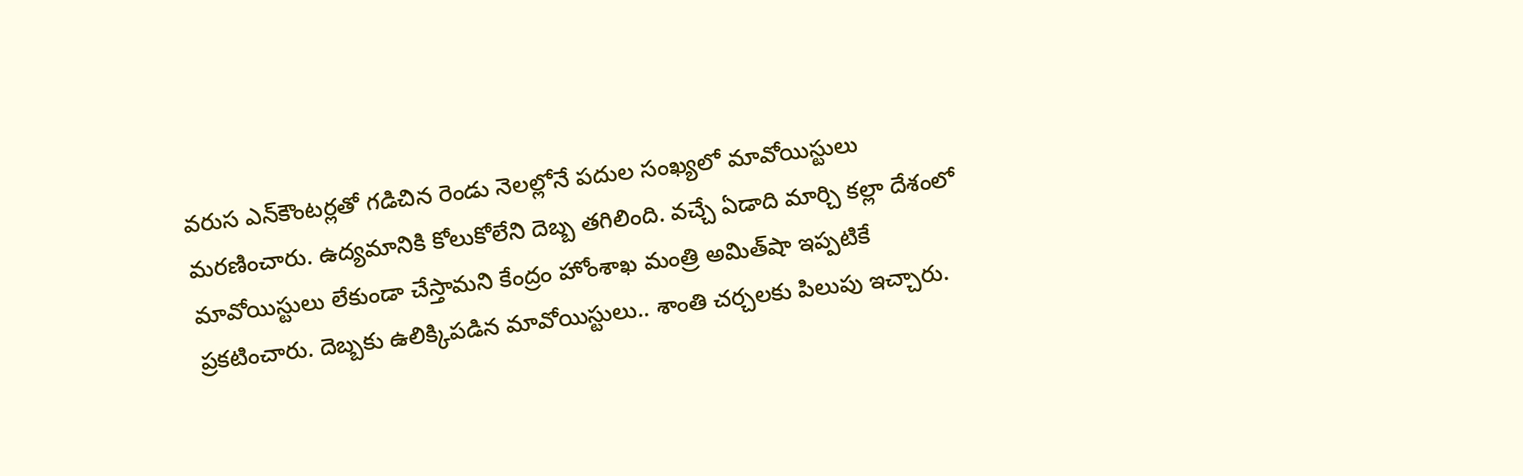వరుస ఎన్‌కౌంటర్లతో గడిచిన రెండు నెలల్లోనే పదుల సంఖ్యలో మావోయిస్టులు మరణించారు. ఉద్యమానికి కోలుకోలేని దెబ్బ తగిలింది. వచ్చే ఏడాది మార్చి కల్లా దేశంలో మావోయిస్టులు లేకుండా చేస్తామని కేంద్రం హోంశాఖ మంత్రి అమిత్‌షా ఇప్పటికే ప్రకటించారు. దెబ్బకు ఉలిక్కిపడిన మావోయిస్టులు.. శాంతి చర్చలకు పిలుపు ఇచ్చారు.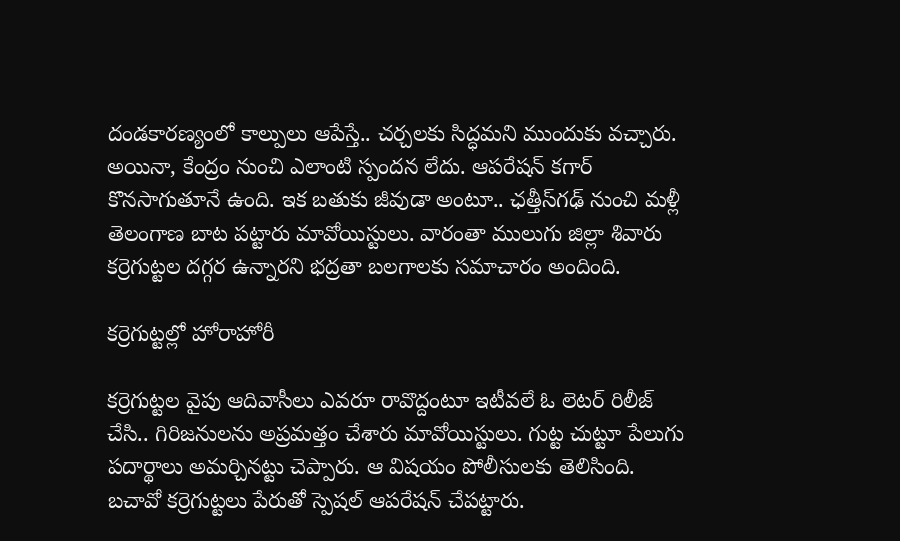దండకారణ్యంలో కాల్పులు ఆపేస్తే.. చర్చలకు సిద్ధమని ముందుకు వచ్చారు. అయినా, కేంద్రం నుంచి ఎలాంటి స్పందన లేదు. ఆపరేషన్ కగార్ కొనసాగుతూనే ఉంది. ఇక బతుకు జీవుడా అంటూ.. ఛత్తీస్‌గఢ్‌ నుంచి మళ్లీ తెలంగాణ బాట పట్టారు మావోయిస్టులు. వారంతా ములుగు జిల్లా శివారు కర్రెగుట్టల దగ్గర ఉన్నారని భద్రతా బలగాలకు సమాచారం అందింది.

కర్రెగుట్టల్లో హోరాహోరీ

కర్రెగుట్టల వైపు ఆదివాసీలు ఎవరూ రావొద్దంటూ ఇటీవలే ఓ లెటర్ రిలీజ్ చేసి.. గిరిజనులను అప్రమత్తం చేశారు మావోయిస్టులు. గుట్ట చుట్టూ పేలుగు పదార్థాలు అమర్చినట్టు చెప్పారు. ఆ విషయం పోలీసులకు తెలిసింది. బచావో కర్రెగుట్టలు పేరుతో స్పెషల్ ఆపరేషన్ చేపట్టారు.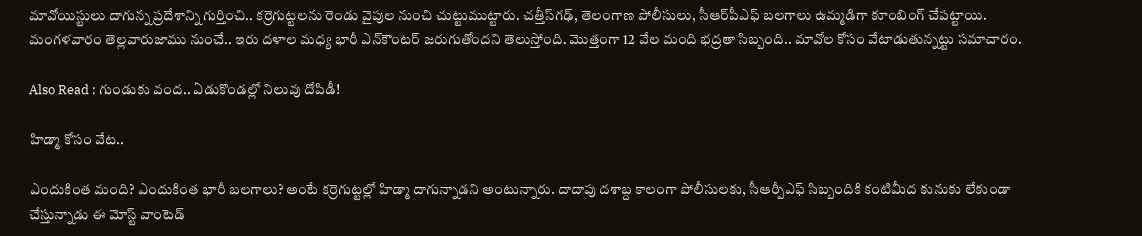మావోయిస్టులు దాగున్న ప్రదేశాన్ని గుర్తించి.. కర్రెగుట్టలను రెండు వైపుల నుంచి చుట్టుముట్టారు. చత్తీస్‌గఢ్, తెలంగాణ పోలీసులు, సీఆర్‌పీఎఫ్ బలగాలు ఉమ్మడిగా కూంబింగ్ చేపట్టాయి. మంగళవారం తెల్లవారుజాము నుంచే.. ఇరు దళాల మధ్య భారీ ఎన్‌కౌంటర్ జరుగుతోందని తెలుస్తోంది. మొత్తంగా 12 వేల మంది భద్రతా సిబ్బంది.. మావోల కోసం వేటాడుతున్నట్టు సమాచారం.

Also Read : గుండుకు వంద.. ఏడుకొండల్లో నిలువు దోపిడీ!

హిడ్మా కోసం వేట..

ఎందుకింత మంది? ఎందుకింత భారీ బలగాలు? అంటే కర్రెగుట్టల్లో హిడ్మా దాగున్నాడని అంటున్నారు. దాదాపు దశాబ్ద కాలంగా పోలీసులకు, సీఆర్పీఎఫ్ సిబ్బందికి కంటిమీద కునుకు లేకుండా చేస్తున్నాడు ఈ మోస్ట్ వాంటెడ్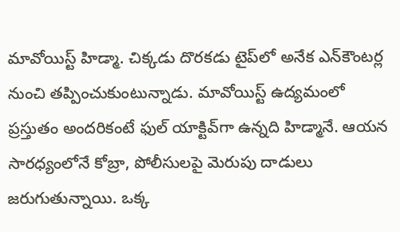మావోయిస్ట్ హిడ్మా. చిక్కడు దొరకడు టైప్‌లో అనేక ఎన్‌కౌంటర్ల నుంచి తప్పించుకుంటున్నాడు. మావోయిస్ట్ ఉద్యమంలో ప్రస్తుతం అందరికంటే ఫుల్ యాక్టివ్‌గా ఉన్నది హిడ్మానే. ఆయన సారధ్యంలోనే కోబ్రా, పోలీసులపై మెరుపు దాడులు జరుగుతున్నాయి. ఒక్క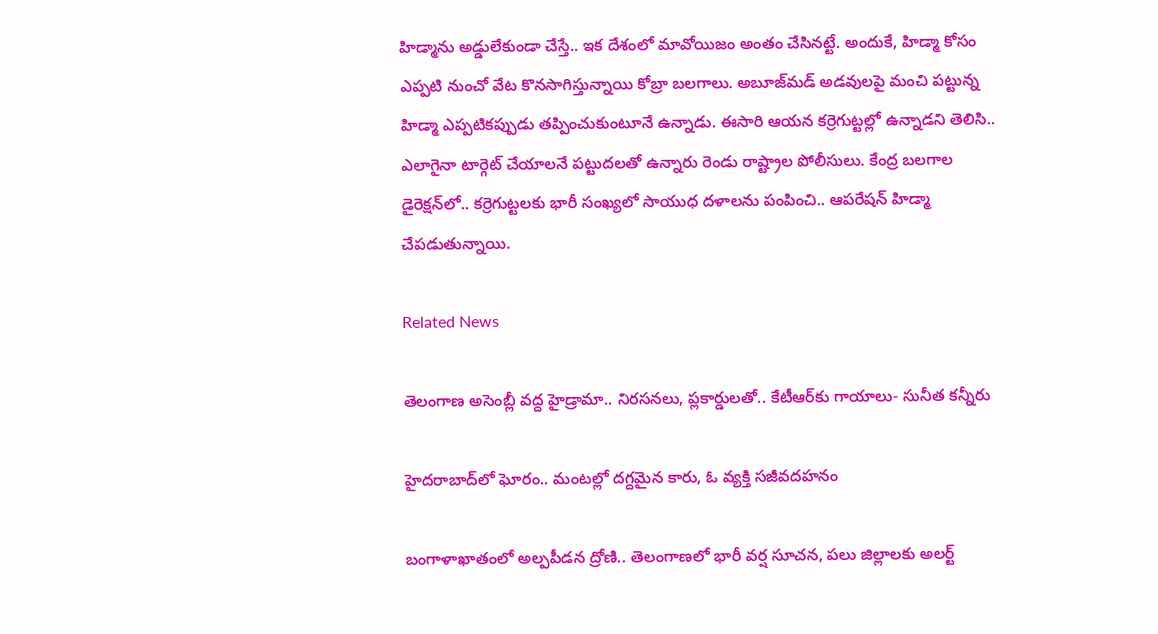హిడ్మాను అడ్డులేకుండా చేస్తే.. ఇక దేశంలో మావోయిజం అంతం చేసినట్టే. అందుకే, హిడ్మా కోసం ఎప్పటి నుంచో వేట కొనసాగిస్తున్నాయి కోబ్రా బలగాలు. అబూజ్‌మడ్ అడవులపై మంచి పట్టున్న హిడ్మా ఎప్పటికప్పుడు తప్పించుకుంటూనే ఉన్నాడు. ఈసారి ఆయన కర్రెగుట్టల్లో ఉన్నాడని తెలిసి.. ఎలాగైనా టార్గెట్ చేయాలనే పట్టుదలతో ఉన్నారు రెండు రాష్ట్రాల పోలీసులు. కేంద్ర బలగాల డైరెక్షన్‌లో.. కర్రెగుట్టలకు భారీ సంఖ్యలో సాయుధ దళాలను పంపించి.. ఆపరేషన్ హిడ్మా చేపడుతున్నాయి.

Related News

తెలంగాణ అసెంబ్లీ వద్ద హైడ్రామా.. నిరసనలు, ప్లకార్డులతో.. కేటీఆర్‌కు గాయాలు- సునీత కన్నీరు

హైదరాబాద్‌లో ఘోరం.. మంటల్లో దగ్దమైన కారు, ఓ వ్యక్తి సజీవదహనం

బంగాళాఖాతంలో అల్పపీడన ద్రోణి.. తెలంగాణలో భారీ వర్ష సూచన, పలు జిల్లాలకు అలర్ట్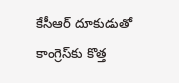కేసీఆర్ దూకుడుతో కాంగ్రెస్‌కు కొత్త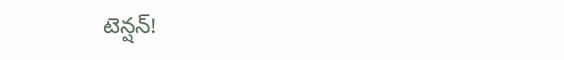టెన్షన్!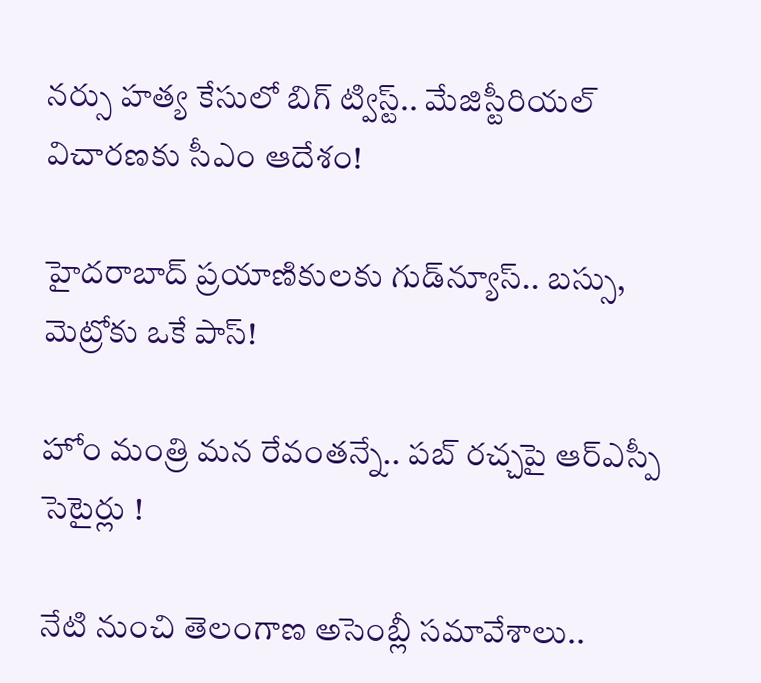నర్సు హత్య కేసులో బిగ్ ట్విస్ట్.. మేజిస్టీరియల్ విచారణకు సీఎం ఆదేశం!

హైదరాబాద్ ప్రయాణికులకు గుడ్‌న్యూస్.. బస్సు, మెట్రోకు ఒకే పాస్!

హోం మంత్రి మన రేవంతన్నే.. పబ్ రచ్చపై ఆర్ఎస్పీ సెటైర్లు !

నేటి నుంచి తెలంగాణ అసెంబ్లీ సమావేశాలు..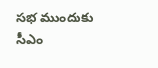సభ ముందుకు సీఎం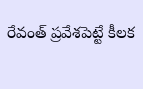రేవంత్ ప్రవేశపెట్టే కీలక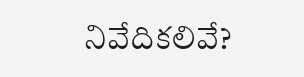నివేదికలివే?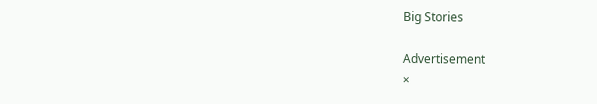Big Stories

Advertisement
×